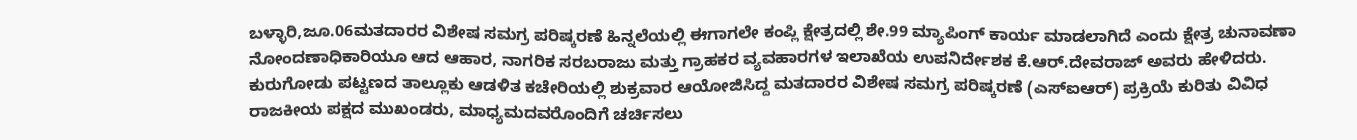ಬಳ್ಳಾರಿ,ಜೂ.06ಮತದಾರರ ವಿಶೇಷ ಸಮಗ್ರ ಪರಿಷ್ಕರಣೆ ಹಿನ್ನಲೆಯಲ್ಲಿ ಈಗಾಗಲೇ ಕಂಪ್ಲಿ ಕ್ಷೇತ್ರದಲ್ಲಿ ಶೇ.99 ಮ್ಯಾಪಿಂಗ್ ಕಾರ್ಯ ಮಾಡಲಾಗಿದೆ ಎಂದು ಕ್ಷೇತ್ರ ಚುನಾವಣಾ ನೋಂದಣಾಧಿಕಾರಿಯೂ ಆದ ಆಹಾರ, ನಾಗರಿಕ ಸರಬರಾಜು ಮತ್ತು ಗ್ರಾಹಕರ ವ್ಯವಹಾರಗಳ ಇಲಾಖೆಯ ಉಪನಿರ್ದೇಶಕ ಕೆ.ಆರ್.ದೇವರಾಜ್ ಅವರು ಹೇಳಿದರು.
ಕುರುಗೋಡು ಪಟ್ಟಣದ ತಾಲ್ಲೂಕು ಆಡಳಿತ ಕಚೇರಿಯಲ್ಲಿ ಶುಕ್ರವಾರ ಆಯೋಜಿಸಿದ್ದ ಮತದಾರರ ವಿಶೇಷ ಸಮಗ್ರ ಪರಿಷ್ಕರಣೆ (ಎಸ್ಐಆರ್) ಪ್ರಕ್ರಿಯೆ ಕುರಿತು ವಿವಿಧ ರಾಜಕೀಯ ಪಕ್ಷದ ಮುಖಂಡರು, ಮಾಧ್ಯಮದವರೊಂದಿಗೆ ಚರ್ಚಿಸಲು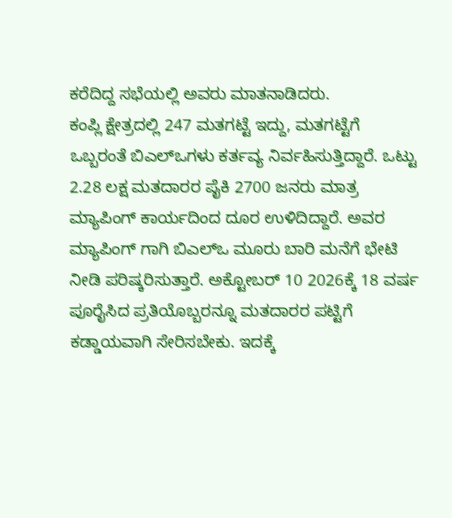ಕರೆದಿದ್ದ ಸಭೆಯಲ್ಲಿ ಅವರು ಮಾತನಾಡಿದರು.
ಕಂಪ್ಲಿ ಕ್ಷೇತ್ರದಲ್ಲಿ 247 ಮತಗಟ್ಟೆ ಇದ್ದು, ಮತಗಟ್ಟೆಗೆ ಒಬ್ಬರಂತೆ ಬಿಎಲ್ಒಗಳು ಕರ್ತವ್ಯ ನಿರ್ವಹಿಸುತ್ತಿದ್ದಾರೆ. ಒಟ್ಟು 2.28 ಲಕ್ಷ ಮತದಾರರ ಪೈಕಿ 2700 ಜನರು ಮಾತ್ರ ಮ್ಯಾಪಿಂಗ್ ಕಾರ್ಯದಿಂದ ದೂರ ಉಳಿದಿದ್ದಾರೆ. ಅವರ ಮ್ಯಾಪಿಂಗ್ ಗಾಗಿ ಬಿಎಲ್ಒ ಮೂರು ಬಾರಿ ಮನೆಗೆ ಭೇಟಿ ನೀಡಿ ಪರಿಷ್ಕರಿಸುತ್ತಾರೆ. ಅಕ್ಟೋಬರ್ 10 2026ಕ್ಕೆ 18 ವರ್ಷ ಪೂರೈಸಿದ ಪ್ರತಿಯೊಬ್ಬರನ್ನೂ ಮತದಾರರ ಪಟ್ಟಿಗೆ ಕಡ್ಡಾಯವಾಗಿ ಸೇರಿಸಬೇಕು. ಇದಕ್ಕೆ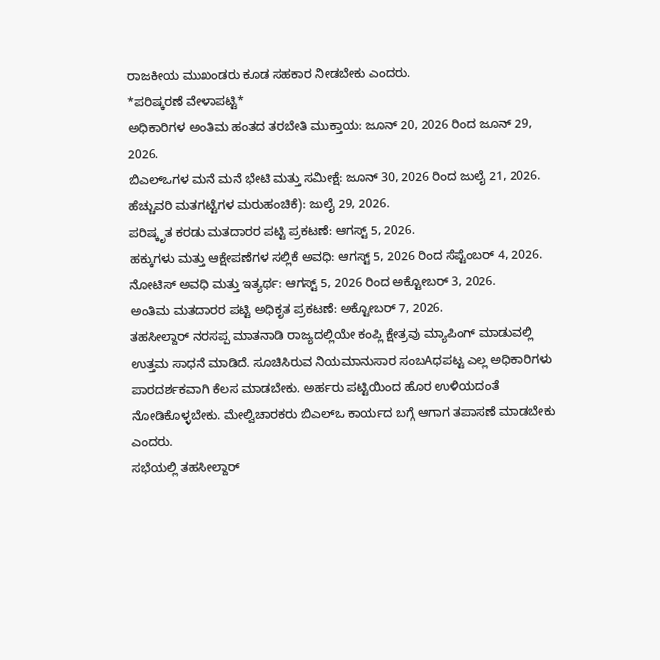ರಾಜಕೀಯ ಮುಖಂಡರು ಕೂಡ ಸಹಕಾರ ನೀಡಬೇಕು ಎಂದರು.
*ಪರಿಷ್ಕರಣೆ ವೇಳಾಪಟ್ಟಿ*
ಅಧಿಕಾರಿಗಳ ಅಂತಿಮ ಹಂತದ ತರಬೇತಿ ಮುಕ್ತಾಯ: ಜೂನ್ 20, 2026 ರಿಂದ ಜೂನ್ 29, 2026.
ಬಿಎಲ್ಒಗಳ ಮನೆ ಮನೆ ಭೇಟಿ ಮತ್ತು ಸಮೀಕ್ಷೆ: ಜೂನ್ 30, 2026 ರಿಂದ ಜುಲೈ 21, 2026.
ಹೆಚ್ಚುವರಿ ಮತಗಟ್ಟೆಗಳ ಮರುಹಂಚಿಕೆ): ಜುಲೈ 29, 2026.
ಪರಿಷ್ಕೃತ ಕರಡು ಮತದಾರರ ಪಟ್ಟಿ ಪ್ರಕಟಣೆ: ಆಗಸ್ಟ್ 5, 2026.
ಹಕ್ಕುಗಳು ಮತ್ತು ಆಕ್ಷೇಪಣೆಗಳ ಸಲ್ಲಿಕೆ ಅವಧಿ: ಆಗಸ್ಟ್ 5, 2026 ರಿಂದ ಸೆಪ್ಟೆಂಬರ್ 4, 2026.
ನೋಟಿಸ್ ಅವಧಿ ಮತ್ತು ಇತ್ಯರ್ಥ: ಆಗಸ್ಟ್ 5, 2026 ರಿಂದ ಅಕ್ಟೋಬರ್ 3, 2026.
ಅಂತಿಮ ಮತದಾರರ ಪಟ್ಟಿ ಅಧಿಕೃತ ಪ್ರಕಟಣೆ: ಅಕ್ಟೋಬರ್ 7, 2026.
ತಹಸೀಲ್ದಾರ್ ನರಸಪ್ಪ ಮಾತನಾಡಿ ರಾಜ್ಯದಲ್ಲಿಯೇ ಕಂಪ್ಲಿ ಕ್ಷೇತ್ರವು ಮ್ಯಾಪಿಂಗ್ ಮಾಡುವಲ್ಲಿ ಉತ್ತಮ ಸಾಧನೆ ಮಾಡಿದೆ. ಸೂಚಿಸಿರುವ ನಿಯಮಾನುಸಾರ ಸಂಬAಧಪಟ್ಟ ಎಲ್ಲ ಅಧಿಕಾರಿಗಳು ಪಾರದರ್ಶಕವಾಗಿ ಕೆಲಸ ಮಾಡಬೇಕು. ಅರ್ಹರು ಪಟ್ಟಿಯಿಂದ ಹೊರ ಉಳಿಯದಂತೆ ನೋಡಿಕೊಳ್ಳಬೇಕು. ಮೇಲ್ವಿಚಾರಕರು ಬಿಎಲ್ಒ ಕಾರ್ಯದ ಬಗ್ಗೆ ಆಗಾಗ ತಪಾಸಣೆ ಮಾಡಬೇಕು ಎಂದರು.
ಸಭೆಯಲ್ಲಿ ತಹಸೀಲ್ದಾರ್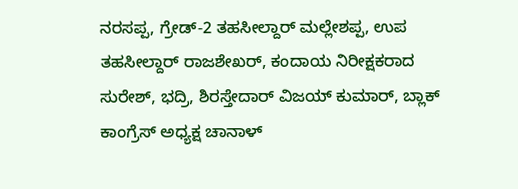ನರಸಪ್ಪ, ಗ್ರೇಡ್-2 ತಹಸೀಲ್ದಾರ್ ಮಲ್ಲೇಶಪ್ಪ, ಉಪ ತಹಸೀಲ್ದಾರ್ ರಾಜಶೇಖರ್, ಕಂದಾಯ ನಿರೀಕ್ಷಕರಾದ ಸುರೇಶ್, ಭದ್ರಿ, ಶಿರಸ್ತೇದಾರ್ ವಿಜಯ್ ಕುಮಾರ್, ಬ್ಲಾಕ್ ಕಾಂಗ್ರೆಸ್ ಅಧ್ಯಕ್ಷ ಚಾನಾಳ್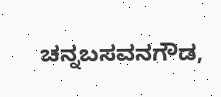ಚನ್ನಬಸವನಗೌಡ,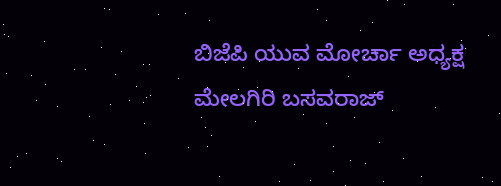ಬಿಜೆಪಿ ಯುವ ಮೋರ್ಚಾ ಅಧ್ಯಕ್ಷ ಮೇಲಗಿರಿ ಬಸವರಾಜ್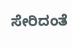ಸೇರಿದಂತೆ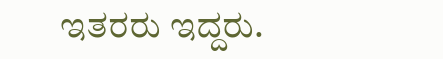ಇತರರು ಇದ್ದರು.